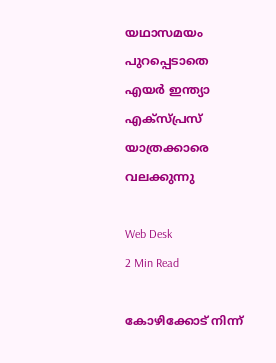യഥാസമയം പുറപ്പെടാതെ എയര്‍ ഇന്ത്യാ എക്‌സ്പ്രസ് യാത്രക്കാരെ വലക്കുന്നു

Web Desk
2 Min Read

കോഴിക്കോട് നിന്ന്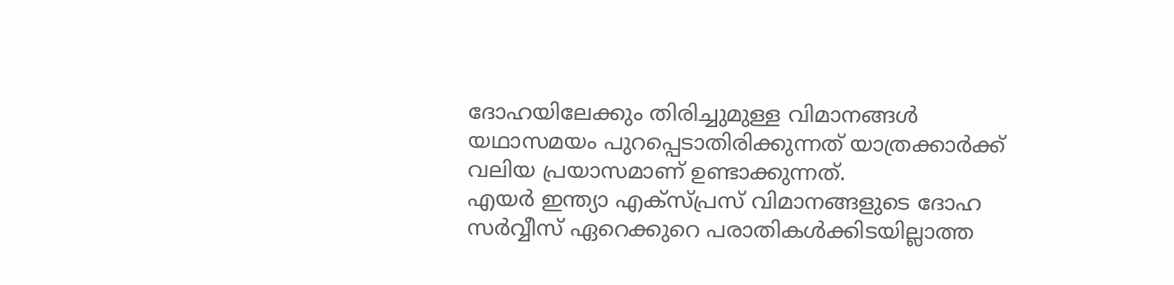ദോഹയിലേക്കും തിരിച്ചുമുള്ള വിമാനങ്ങള്‍ യഥാസമയം പുറപ്പെടാതിരിക്കുന്നത് യാത്രക്കാര്‍ക്ക് വലിയ പ്രയാസമാണ് ഉണ്ടാക്കുന്നത്.
എയര്‍ ഇന്ത്യാ എക്‌സ്പ്രസ് വിമാനങ്ങളുടെ ദോഹ സര്‍വ്വീസ് ഏറെക്കുറെ പരാതികള്‍ക്കിടയില്ലാത്ത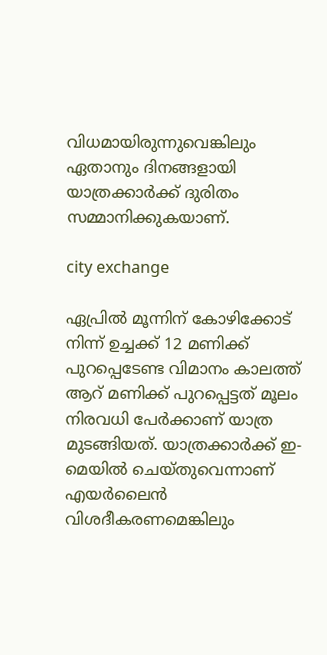വിധമായിരുന്നുവെങ്കിലും ഏതാനും ദിനങ്ങളായി യാത്രക്കാര്‍ക്ക് ദുരിതം സമ്മാനിക്കുകയാണ്.

city exchange

ഏപ്രില്‍ മൂന്നിന് കോഴിക്കോട് നിന്ന് ഉച്ചക്ക് 12 മണിക്ക് പുറപ്പെടേണ്ട വിമാനം കാലത്ത് ആറ് മണിക്ക് പുറപ്പെട്ടത് മൂലം നിരവധി പേര്‍ക്കാണ് യാത്ര മുടങ്ങിയത്. യാത്രക്കാര്‍ക്ക് ഇ-മെയില്‍ ചെയ്തുവെന്നാണ് എയര്‍ലൈന്‍ വിശദീകരണമെങ്കിലും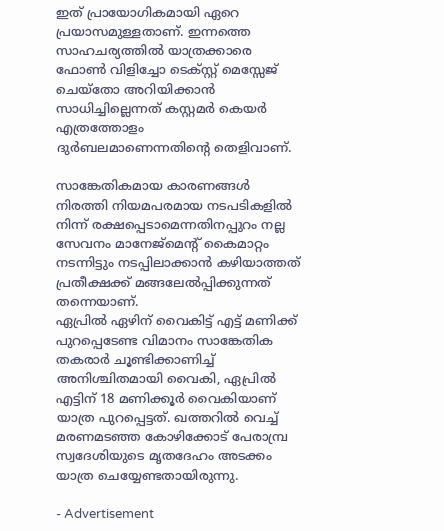ഇത് പ്രായോഗികമായി ഏറെ പ്രയാസമുള്ളതാണ്. ഇന്നത്തെ സാഹചര്യത്തില്‍ യാത്രക്കാരെ ഫോണ്‍ വിളിച്ചോ ടെക്സ്റ്റ് മെസ്സേജ് ചെയ്‌തോ അറിയിക്കാന്‍ സാധിച്ചില്ലെന്നത് കസ്റ്റമര്‍ കെയര്‍ എത്രത്തോളം ദുര്‍ബലമാണെന്നതിന്റെ തെളിവാണ്.

സാങ്കേതികമായ കാരണങ്ങള്‍ നിരത്തി നിയമപരമായ നടപടികളില്‍ നിന്ന് രക്ഷപ്പെടാമെന്നതിനപ്പുറം നല്ല സേവനം മാനേജ്‌മെന്റ് കൈമാറ്റം നടന്നിട്ടും നടപ്പിലാക്കാന്‍ കഴിയാത്തത് പ്രതീക്ഷക്ക് മങ്ങലേല്‍പ്പിക്കുന്നത് തന്നെയാണ്.
ഏപ്രില്‍ ഏഴിന് വൈകിട്ട് എട്ട് മണിക്ക് പുറപ്പെടേണ്ട വിമാനം സാങ്കേതിക തകരാര്‍ ചൂണ്ടിക്കാണിച്ച് അനിശ്ചിതമായി വൈകി, ഏപ്രില്‍ എട്ടിന് 18 മണിക്കൂര്‍ വൈകിയാണ് യാത്ര പുറപ്പെട്ടത്. ഖത്തറില്‍ വെച്ച് മരണമടഞ്ഞ കോഴിക്കോട് പേരാമ്പ്ര സ്വദേശിയുടെ മൃതദേഹം അടക്കം യാത്ര ചെയ്യേണ്ടതായിരുന്നു.

- Advertisement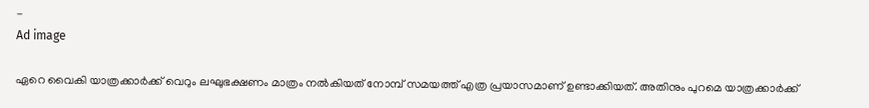-
Ad image

ഏറെ വൈകി യാത്രക്കാര്‍ക്ക് വെറും ലഘുഭക്ഷണം മാത്രം നല്‍കിയത് നോമ്പ് സമയത്ത് എത്ര പ്രയാസമാണ് ഉണ്ടാക്കിയത്. അതിനും പുറമെ യാത്രക്കാര്‍ക്ക്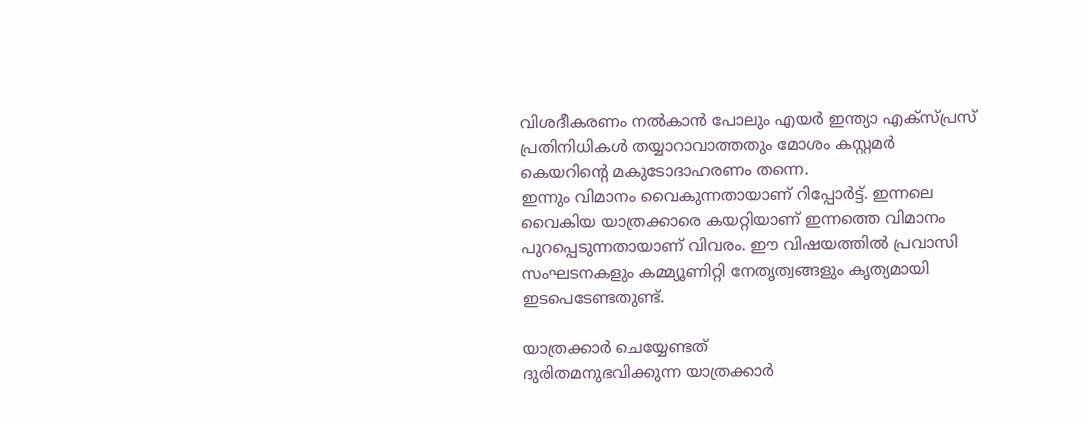വിശദീകരണം നല്‍കാന്‍ പോലും എയര്‍ ഇന്ത്യാ എക്‌സ്പ്രസ് പ്രതിനിധികള്‍ തയ്യാറാവാത്തതും മോശം കസ്റ്റമര്‍ കെയറിന്റെ മകുടോദാഹരണം തന്നെ.
ഇന്നും വിമാനം വൈകുന്നതായാണ് റിപ്പോര്‍ട്ട്. ഇന്നലെ വൈകിയ യാത്രക്കാരെ കയറ്റിയാണ് ഇന്നത്തെ വിമാനം പുറപ്പെടുന്നതായാണ് വിവരം. ഈ വിഷയത്തില്‍ പ്രവാസി സംഘടനകളും കമ്മ്യൂണിറ്റി നേതൃത്വങ്ങളും കൃത്യമായി ഇടപെടേണ്ടതുണ്ട്.

യാത്രക്കാര്‍ ചെയ്യേണ്ടത്
ദുരിതമനുഭവിക്കുന്ന യാത്രക്കാര്‍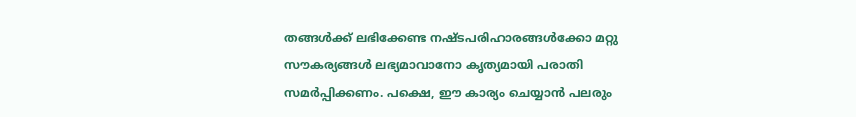തങ്ങള്‍ക്ക് ലഭിക്കേണ്ട നഷ്ടപരിഹാരങ്ങള്‍ക്കോ മറ്റു സൗകര്യങ്ങള്‍ ലഭ്യമാവാനോ കൃത്യമായി പരാതി സമര്‍പ്പിക്കണം. പക്ഷെ, ഈ കാര്യം ചെയ്യാന്‍ പലരും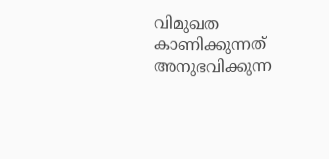വിമുഖത കാണിക്കുന്നത് അനുഭവിക്കുന്ന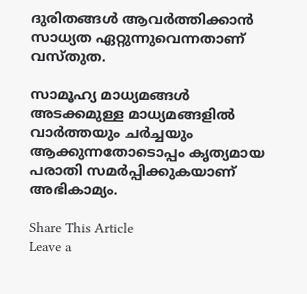ദുരിതങ്ങള്‍ ആവര്‍ത്തിക്കാന്‍ സാധ്യത ഏറ്റുന്നുവെന്നതാണ് വസ്തുത.

സാമൂഹ്യ മാധ്യമങ്ങള്‍ അടക്കമുള്ള മാധ്യമങ്ങളില്‍ വാര്‍ത്തയും ചര്‍ച്ചയും ആക്കുന്നതോടൊപ്പം കൃത്യമായ പരാതി സമര്‍പ്പിക്കുകയാണ് അഭികാമ്യം.

Share This Article
Leave a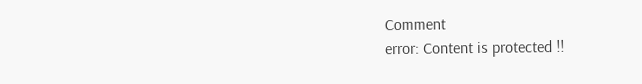Comment
error: Content is protected !!